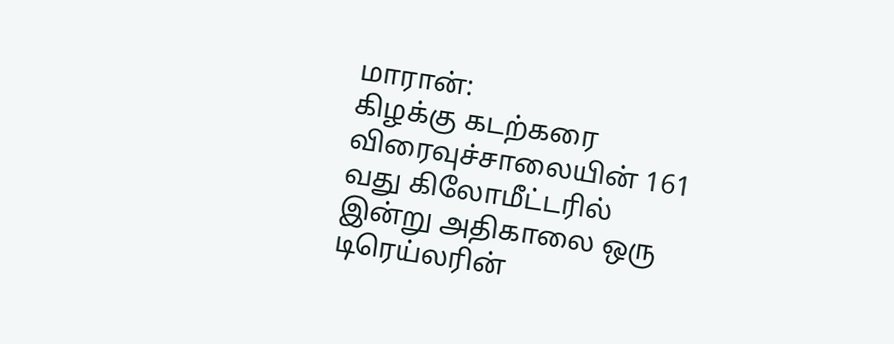மாரான்:
கிழக்கு கடற்கரை விரைவுச்சாலையின் 161 வது கிலோமீட்டரில் இன்று அதிகாலை ஒரு டிரெய்லரின்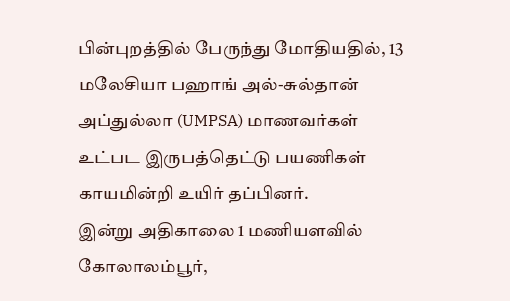பின்புறத்தில் பேருந்து மோதியதில், 13 மலேசியா பஹாங் அல்-சுல்தான் அப்துல்லா (UMPSA) மாணவர்கள் உட்பட இருபத்தெட்டு பயணிகள் காயமின்றி உயிர் தப்பினர்.
இன்று அதிகாலை 1 மணியளவில் கோலாலம்பூர்,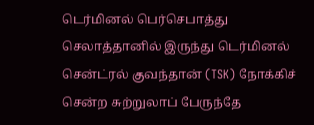டெர்மினல் பெர்செபாத்து செலாத்தானில் இருந்து டெர்மினல் சென்ட்ரல் குவந்தான் (TSK) நோக்கிச் சென்ற சுற்றுலாப் பேருந்தே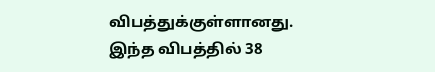விபத்துக்குள்ளானது.
இந்த விபத்தில் 38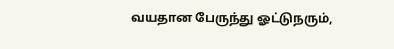வயதான பேருந்து ஓட்டுநரும்,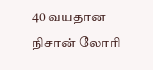40 வயதான நிசான் லோரி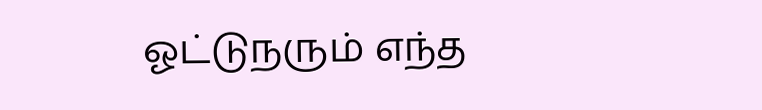ஓட்டுநரும் எந்த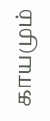காயமும்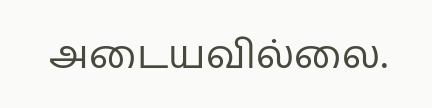அடையவில்லை.